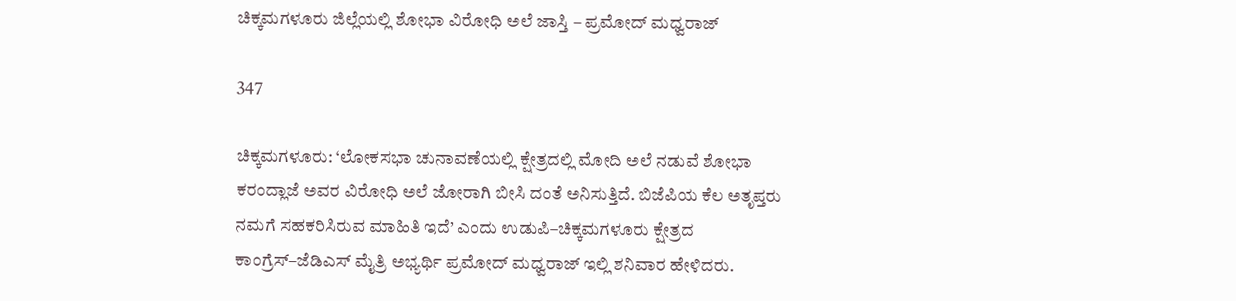ಚಿಕ್ಕಮಗಳೂರು ಜಿಲ್ಲೆಯಲ್ಲಿ ಶೋಭಾ ವಿರೋಧಿ ಅಲೆ ಜಾಸ್ತಿ – ಪ್ರಮೋದ್‌ ಮಧ್ವರಾಜ್‌

347

ಚಿಕ್ಕಮಗಳೂರು: ‘ಲೋಕಸಭಾ ಚುನಾವಣೆಯಲ್ಲಿ ಕ್ಷೇತ್ರದಲ್ಲಿ ಮೋದಿ ಅಲೆ ನಡುವೆ ಶೋಭಾ ಕರಂದ್ಲಾಜೆ ಅವರ ವಿರೋಧಿ ಅಲೆ ಜೋರಾಗಿ ಬೀಸಿ ದಂತೆ ಅನಿಸುತ್ತಿದೆ. ಬಿಜೆಪಿಯ ಕೆಲ ಅತೃಪ್ತರು ನಮಗೆ ಸಹಕರಿಸಿರುವ ಮಾಹಿತಿ ಇದೆ’ ಎಂದು ಉಡುಪಿ–ಚಿಕ್ಕಮಗಳೂರು ಕ್ಷೇತ್ರದ ಕಾಂಗ್ರೆಸ್‌–ಜೆಡಿಎಸ್‌ ಮೈತ್ರಿ ಅಭ್ಯರ್ಥಿ ಪ್ರಮೋದ್‌ ಮಧ್ವರಾಜ್‌ ಇಲ್ಲಿ ಶನಿವಾರ ಹೇಳಿದರು.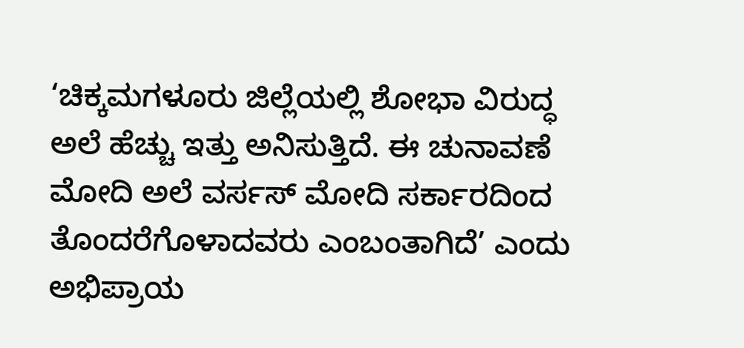‘ಚಿಕ್ಕಮಗಳೂರು ಜಿಲ್ಲೆಯಲ್ಲಿ ಶೋಭಾ ವಿರುದ್ಧ ಅಲೆ ಹೆಚ್ಚು ಇತ್ತು ಅನಿಸುತ್ತಿದೆ. ಈ ಚುನಾವಣೆ ಮೋದಿ ಅಲೆ ವರ್ಸಸ್‌ ಮೋದಿ ಸರ್ಕಾರದಿಂದ ತೊಂದರೆಗೊಳಾದವರು ಎಂಬಂತಾಗಿದೆ’ ಎಂದು ಅಭಿಪ್ರಾಯ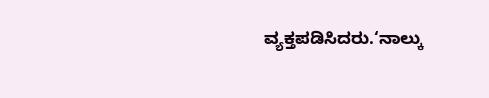ವ್ಯಕ್ತಪಡಿಸಿದರು.‘ನಾಲ್ಕು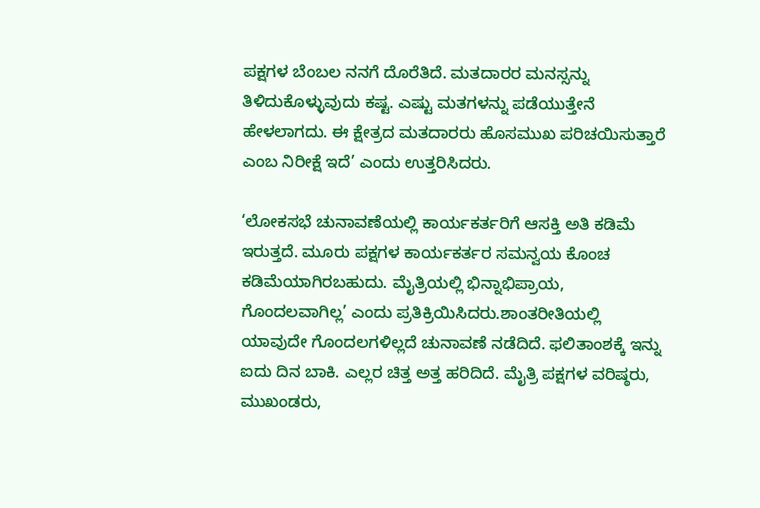ಪಕ್ಷಗಳ ಬೆಂಬಲ ನನಗೆ ದೊರೆತಿದೆ. ಮತದಾರರ ಮನಸ್ಸನ್ನು ತಿಳಿದುಕೊಳ್ಳುವುದು ಕಷ್ಟ. ಎಷ್ಟು ಮತಗಳನ್ನು ಪಡೆಯುತ್ತೇನೆ ಹೇಳಲಾಗದು. ಈ ಕ್ಷೇತ್ರದ ಮತದಾರರು ಹೊಸಮುಖ ಪರಿಚಯಿಸುತ್ತಾರೆ ಎಂಬ ನಿರೀಕ್ಷೆ ಇದೆ’ ಎಂದು ಉತ್ತರಿಸಿದರು.

‘ಲೋಕಸಭೆ ಚುನಾವಣೆಯಲ್ಲಿ ಕಾರ್ಯಕರ್ತರಿಗೆ ಆಸಕ್ತಿ ಅತಿ ಕಡಿಮೆ ಇರುತ್ತದೆ. ಮೂರು ಪಕ್ಷಗಳ ಕಾರ್ಯಕರ್ತರ ಸಮನ್ವಯ ಕೊಂಚ ಕಡಿಮೆಯಾಗಿರಬಹುದು. ಮೈತ್ರಿಯಲ್ಲಿ ಭಿನ್ನಾಭಿಪ್ರಾಯ, ಗೊಂದಲವಾಗಿಲ್ಲ’ ಎಂದು ಪ್ರತಿಕ್ರಿಯಿಸಿದರು.ಶಾಂತರೀತಿಯಲ್ಲಿ ಯಾವುದೇ ಗೊಂದಲಗಳಿಲ್ಲದೆ ಚುನಾವಣೆ ನಡೆದಿದೆ. ಫಲಿತಾಂಶಕ್ಕೆ ಇನ್ನು ಐದು ದಿನ ಬಾಕಿ. ಎಲ್ಲರ ಚಿತ್ತ ಅತ್ತ ಹರಿದಿದೆ. ಮೈತ್ರಿ ಪಕ್ಷಗಳ ವರಿಷ್ಠರು, ಮುಖಂಡರು,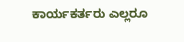ಕಾರ್ಯಕರ್ತರು ಎಲ್ಲರೂ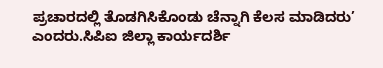ಪ್ರಚಾರದಲ್ಲಿ ತೊಡಗಿಸಿಕೊಂಡು ಚೆನ್ನಾಗಿ ಕೆಲಸ ಮಾಡಿದರು’ ಎಂದರು.ಸಿಪಿಐ ಜಿಲ್ಲಾ ಕಾರ್ಯದರ್ಶಿ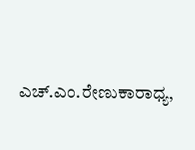ಎಚ್‌.ಎಂ.ರೇಣುಕಾರಾಧ್ಯ,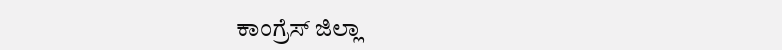ಕಾಂ‌ಗ್ರೆಸ್‌ ಜಿಲ್ಲಾ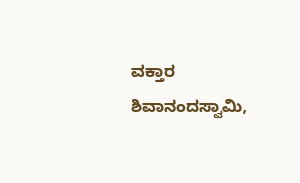ವಕ್ತಾರ ಶಿವಾನಂದಸ್ವಾಮಿ,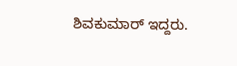ಶಿವಕುಮಾರ್‌ ಇದ್ದರು.